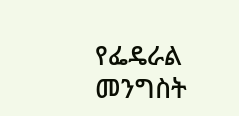የፌዴራል መንግስት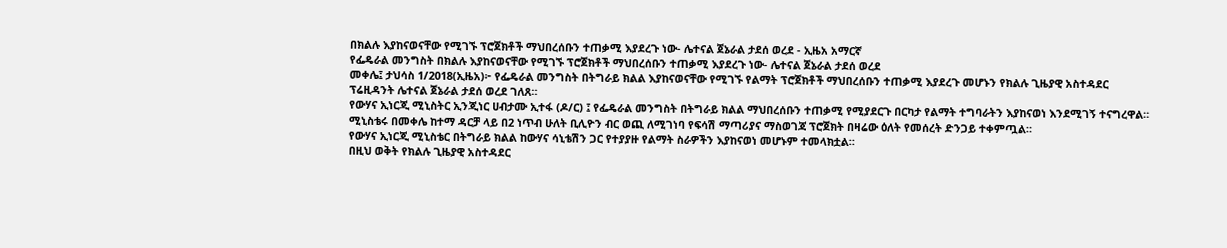በክልሉ እያከናወናቸው የሚገኙ ፕሮጀክቶች ማህበረሰቡን ተጠቃሚ እያደረጉ ነው- ሌተናል ጀኔራል ታደሰ ወረደ - ኢዜአ አማርኛ
የፌዴራል መንግስት በክልሉ እያከናወናቸው የሚገኙ ፕሮጀክቶች ማህበረሰቡን ተጠቃሚ እያደረጉ ነው- ሌተናል ጀኔራል ታደሰ ወረደ
መቀሌ፤ ታህሳስ 1/2018(ኢዜአ)፦ የፌዴራል መንግስት በትግራይ ክልል እያከናወናቸው የሚገኙ የልማት ፕሮጀክቶች ማህበረሰቡን ተጠቃሚ እያደረጉ መሆኑን የክልሉ ጊዜያዊ አስተዳደር ፕሬዚዳንት ሌተናል ጀኔራል ታደሰ ወረደ ገለጸ።
የውሃና ኢነርጂ ሚኒስትር ኢንጂነር ሀብታሙ ኢተፋ (ዶ/ር) ፤ የፌዴራል መንግስት በትግራይ ክልል ማህበረሰቡን ተጠቃሚ የሚያደርጉ በርካታ የልማት ተግባራትን እያከናወነ እንደሚገኝ ተናግረዋል።
ሚኒስቴሩ በመቀሌ ከተማ ዳርቻ ላይ በ2 ነጥብ ሁለት ቢሊዮን ብር ወጪ ለሚገነባ የፍሳሽ ማጣሪያና ማስወገጃ ፕሮጀክት በዛሬው ዕለት የመሰረት ድንጋይ ተቀምጧል።
የውሃና ኢነርጂ ሚኒስቴር በትግራይ ክልል ከውሃና ሳኒቴሽን ጋር የተያያዙ የልማት ስራዎችን እያከናወነ መሆኑም ተመላክቷል።
በዚህ ወቅት የክልሉ ጊዜያዊ አስተዳደር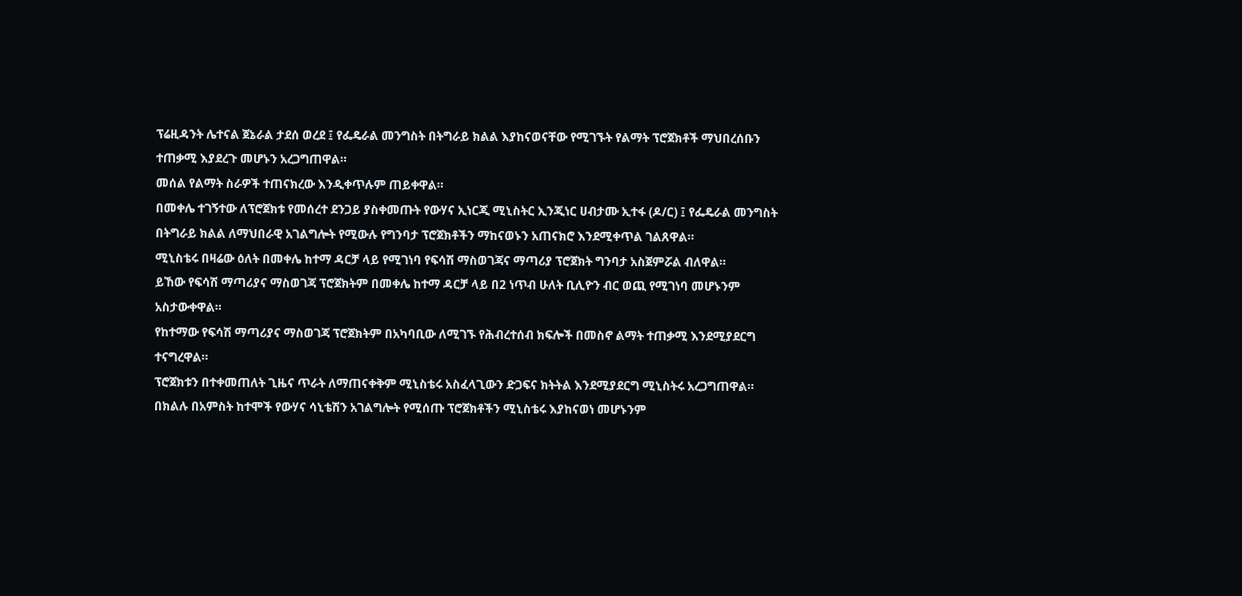ፕሬዚዳንት ሌተናል ጀኔራል ታደሰ ወረደ ፤ የፌዴራል መንግስት በትግራይ ክልል እያከናወናቸው የሚገኙት የልማት ፕሮጀክቶች ማህበረሰቡን ተጠቃሚ እያደረጉ መሆኑን አረጋግጠዋል።
መሰል የልማት ስራዎች ተጠናክረው እንዲቀጥሉም ጠይቀዋል።
በመቀሌ ተገኝተው ለፕሮጀክቱ የመሰረተ ደንጋይ ያስቀመጡት የውሃና ኢነርጂ ሚኒስትር ኢንጂነር ሀብታሙ ኢተፋ (ዶ/ር) ፤ የፌዴራል መንግስት በትግራይ ክልል ለማህበራዊ አገልግሎት የሚውሉ የግንባታ ፕሮጀክቶችን ማከናወኑን አጠናክሮ እንደሚቀጥል ገልጸዋል።
ሚኒስቴሩ በዛሬው ዕለት በመቀሌ ከተማ ዳርቻ ላይ የሚገነባ የፍሳሽ ማስወገጃና ማጣሪያ ፕሮጀክት ግንባታ አስጀምሯል ብለዋል።
ይኸው የፍሳሽ ማጣሪያና ማስወገጃ ፕሮጀክትም በመቀሌ ከተማ ዳርቻ ላይ በ2 ነጥብ ሁለት ቢሊዮን ብር ወጪ የሚገነባ መሆኑንም አስታውቀዋል።
የከተማው የፍሳሽ ማጣሪያና ማስወገጃ ፕሮጀክትም በአካባቢው ለሚገኙ የሕብረተሰብ ክፍሎች በመስኖ ልማት ተጠቃሚ እንደሚያደርግ ተናግረዋል።
ፕሮጀክቱን በተቀመጠለት ጊዜና ጥራት ለማጠናቀቅም ሚኒስቴሩ አስፈላጊውን ድጋፍና ክትትል እንደሚያደርግ ሚኒስትሩ አረጋግጠዋል።
በክልሉ በአምስት ከተሞች የውሃና ሳኒቴሽን አገልግሎት የሚሰጡ ፕሮጀክቶችን ሚኒስቴሩ እያከናወነ መሆኑንም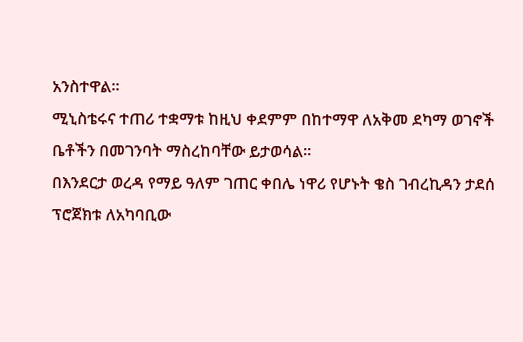አንስተዋል።
ሚኒስቴሩና ተጠሪ ተቋማቱ ከዚህ ቀደምም በከተማዋ ለአቅመ ደካማ ወገኖች ቤቶችን በመገንባት ማስረከባቸው ይታወሳል።
በእንደርታ ወረዳ የማይ ዓለም ገጠር ቀበሌ ነዋሪ የሆኑት ቄስ ገብረኪዳን ታደሰ ፕሮጀክቱ ለአካባቢው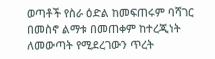ወጣቶች የስራ ዕድል ከመፍጠሩም ባሻገር በመስኖ ልማቱ በመጠቀም ከተረጂነት ለመውጣት የሚደረገውን ጥረት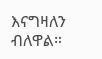እናግዛለን ብለዋል።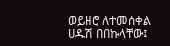ወይዘሮ ለተመሰቀል ሀዱሽ በበኩላቸው፤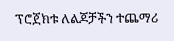ፕሮጀክቱ ለልጆቻችን ተጨማሪ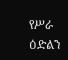የሥራ ዕድልን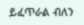ይፈጥራል ብለን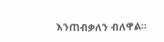እንጠብቃለን ብለዋል።